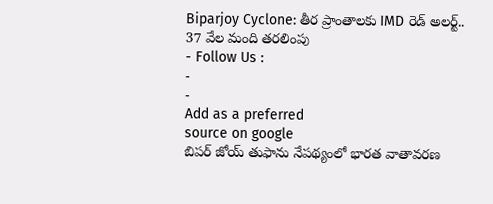Biparjoy Cyclone: తీర ప్రాంతాలకు IMD రెడ్ అలర్ట్.. 37 వేల మంది తరలింపు
- Follow Us :
-
-
Add as a preferred
source on google
బిపర్ జోయ్ తుఫాను నేపథ్యంలో భారత వాతావరణ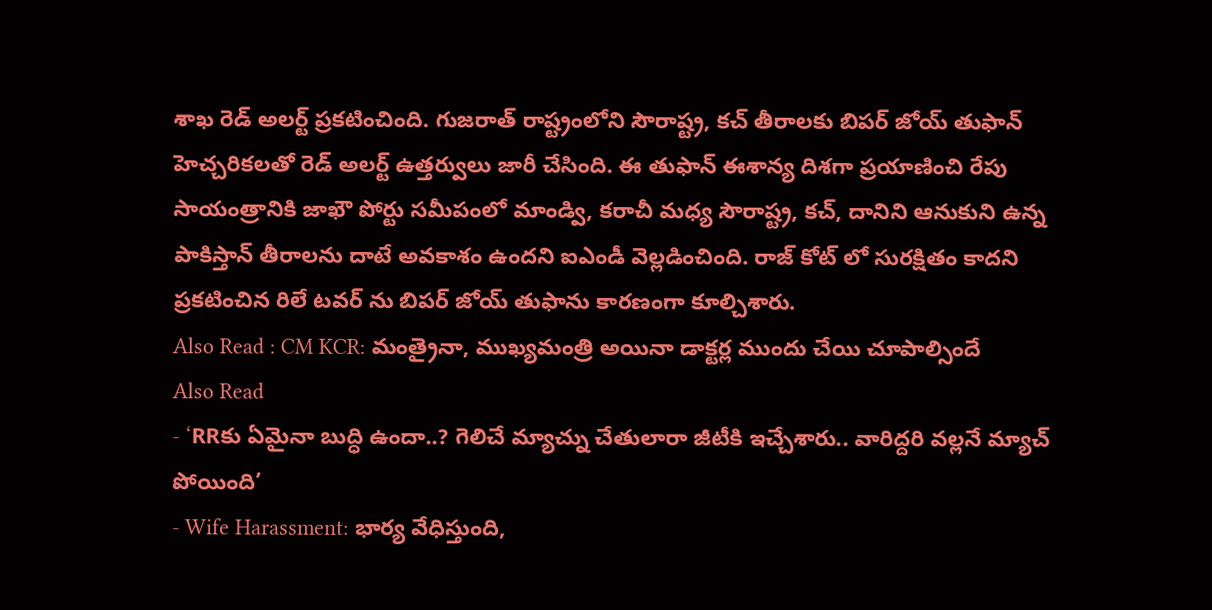శాఖ రెడ్ అలర్ట్ ప్రకటించింది. గుజరాత్ రాష్ట్రంలోని సౌరాష్ట్ర, కచ్ తీరాలకు బిపర్ జోయ్ తుఫాన్ హెచ్చరికలతో రెడ్ అలర్ట్ ఉత్తర్వులు జారీ చేసింది. ఈ తుఫాన్ ఈశాన్య దిశగా ప్రయాణించి రేపు సాయంత్రానికి జాఖౌ పోర్టు సమీపంలో మాండ్వి, కరాచీ మధ్య సౌరాష్ట్ర, కచ్, దానిని ఆనుకుని ఉన్న పాకిస్తాన్ తీరాలను దాటే అవకాశం ఉందని ఐఎండీ వెల్లడించింది. రాజ్ కోట్ లో సురక్షితం కాదని ప్రకటించిన రిలే టవర్ ను బిపర్ జోయ్ తుఫాను కారణంగా కూల్చిశారు.
Also Read : CM KCR: మంత్రైనా, ముఖ్యమంత్రి అయినా డాక్టర్ల ముందు చేయి చూపాల్సిందే
Also Read
- ‘RRకు ఏమైనా బుద్ధి ఉందా..? గెలిచే మ్యాచ్ను చేతులారా జీటీకి ఇచ్చేశారు.. వారిద్దరి వల్లనే మ్యాచ్ పోయింది’
- Wife Harassment: భార్య వేధిస్తుంది,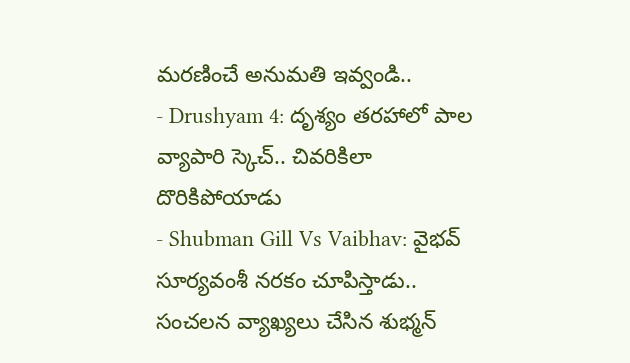మరణించే అనుమతి ఇవ్వండి..
- Drushyam 4: దృశ్యం తరహాలో పాల వ్యాపారి స్కెచ్.. చివరికిలా దొరికిపోయాడు
- Shubman Gill Vs Vaibhav: వైభవ్ సూర్యవంశీ నరకం చూపిస్తాడు.. సంచలన వ్యాఖ్యలు చేసిన శుభ్మన్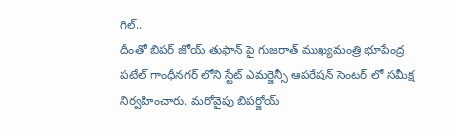గిల్..
దీంతో బిపర్ జోయ్ తుఫాన్ పై గుజరాత్ ముఖ్యమంత్రి భూపేంద్ర పటేల్ గాంధీనగర్ లోని స్టేట్ ఎమర్జెన్సీ ఆపరేషన్ సెంటర్ లో సమీక్ష నిర్వహించారు. మరోవైపు బిపర్జోయ్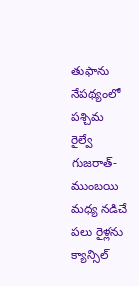తుఫాను నేపథ్యంలో పశ్చిమ రైల్వే గుజరాత్-ముంబయి మధ్య నడిచే పలు రైళ్లను క్యాన్సిల్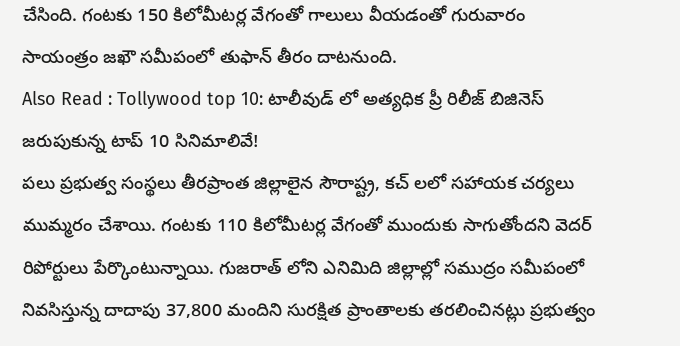చేసింది. గంటకు 150 కిలోమీటర్ల వేగంతో గాలులు వీయడంతో గురువారం సాయంత్రం జఖౌ సమీపంలో తుఫాన్ తీరం దాటనుంది.
Also Read : Tollywood top 10: టాలీవుడ్ లో అత్యధిక ప్రీ రిలీజ్ బిజినెస్ జరుపుకున్న టాప్ 10 సినిమాలివే!
పలు ప్రభుత్వ సంస్థలు తీరప్రాంత జిల్లాలైన సౌరాష్ట్ర, కచ్ లలో సహాయక చర్యలు ముమ్మరం చేశాయి. గంటకు 110 కిలోమీటర్ల వేగంతో ముందుకు సాగుతోందని వెదర్ రిపోర్టులు పేర్కొంటున్నాయి. గుజరాత్ లోని ఎనిమిది జిల్లాల్లో సముద్రం సమీపంలో నివసిస్తున్న దాదాపు 37,800 మందిని సురక్షిత ప్రాంతాలకు తరలించినట్లు ప్రభుత్వం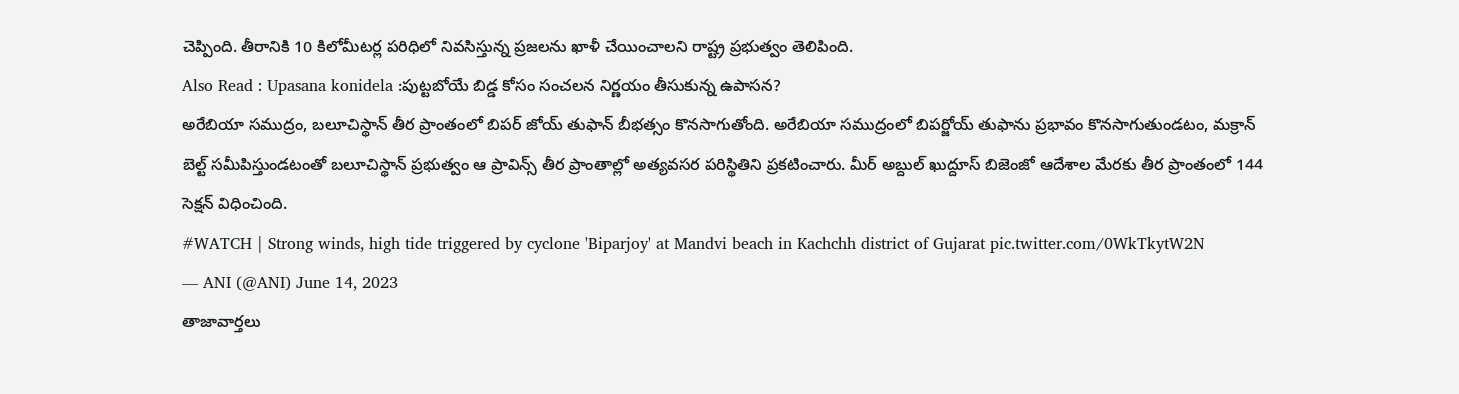చెప్పింది. తీరానికి 10 కిలోమీటర్ల పరిధిలో నివసిస్తున్న ప్రజలను ఖాళీ చేయించాలని రాష్ట్ర ప్రభుత్వం తెలిపింది.
Also Read : Upasana konidela :పుట్టబోయే బిడ్డ కోసం సంచలన నిర్ణయం తీసుకున్న ఉపాసన?
అరేబియా సముద్రం, బలూచిస్థాన్ తీర ప్రాంతంలో బిపర్ జోయ్ తుఫాన్ బీభత్సం కొనసాగుతోంది. అరేబియా సముద్రంలో బిపర్జోయ్ తుఫాను ప్రభావం కొనసాగుతుండటం, మక్రాన్ బెల్ట్ సమీపిస్తుండటంతో బలూచిస్థాన్ ప్రభుత్వం ఆ ప్రావిన్స్ తీర ప్రాంతాల్లో అత్యవసర పరిస్థితిని ప్రకటించారు. మీర్ అబ్దుల్ ఖుద్దూస్ బిజెంజో ఆదేశాల మేరకు తీర ప్రాంతంలో 144 సెక్షన్ విధించింది.
#WATCH | Strong winds, high tide triggered by cyclone 'Biparjoy' at Mandvi beach in Kachchh district of Gujarat pic.twitter.com/0WkTkytW2N
— ANI (@ANI) June 14, 2023
తాజావార్తలు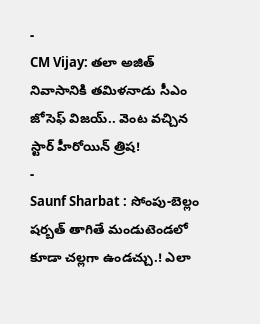-
CM Vijay: తలా అజిత్ నివాసానికి తమిళనాడు సీఎం జోసెఫ్ విజయ్.. వెంట వచ్చిన స్టార్ హీరోయిన్ త్రిష!
-
Saunf Sharbat : సోంపు-బెల్లం షర్బత్ తాగితే మండుటెండలో కూడా చల్లగా ఉండచ్చు.! ఎలా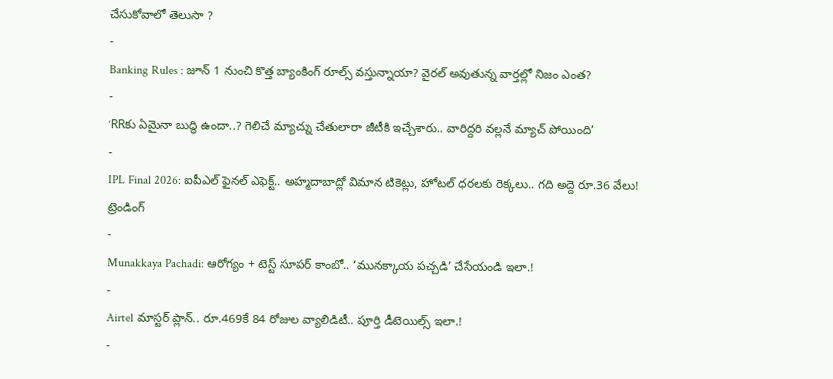చేసుకోవాలో తెలుసా ?
-
Banking Rules : జూన్ 1 నుంచి కొత్త బ్యాంకింగ్ రూల్స్ వస్తున్నాయా? వైరల్ అవుతున్న వార్తల్లో నిజం ఎంత?
-
‘RRకు ఏమైనా బుద్ధి ఉందా..? గెలిచే మ్యాచ్ను చేతులారా జీటీకి ఇచ్చేశారు.. వారిద్దరి వల్లనే మ్యాచ్ పోయింది’
-
IPL Final 2026: ఐపీఎల్ ఫైనల్ ఎఫెక్ట్.. అహ్మదాబాద్లో విమాన టికెట్లు, హోటల్ ధరలకు రెక్కలు.. గది అద్దె రూ.36 వేలు!
ట్రెండింగ్
-
Munakkaya Pachadi: ఆరోగ్యం + టెస్ట్ సూపర్ కాంబో.. ‘మునక్కాయ పచ్చడి’ చేసేయండి ఇలా.!
-
Airtel మాస్టర్ ప్లాన్.. రూ.469కే 84 రోజుల వ్యాలిడిటీ.. పూర్తి డీటెయిల్స్ ఇలా.!
-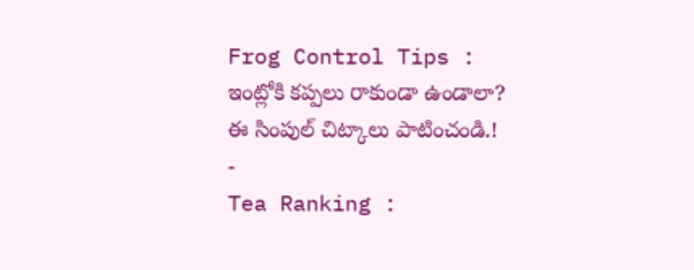Frog Control Tips : ఇంట్లోకి కప్పలు రాకుండా ఉండాలా? ఈ సింపుల్ చిట్కాలు పాటించండి.!
-
Tea Ranking :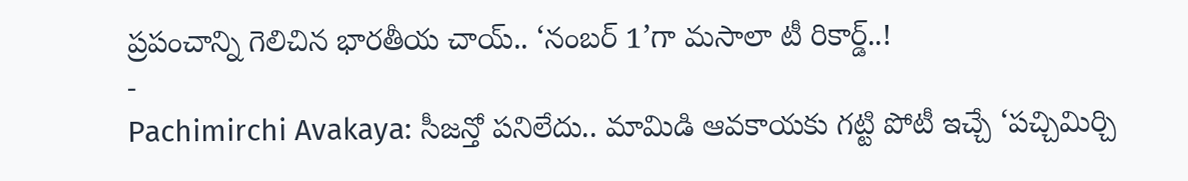ప్రపంచాన్ని గెలిచిన భారతీయ చాయ్.. ‘నంబర్ 1’గా మసాలా టీ రికార్డ్..!
-
Pachimirchi Avakaya: సీజన్తో పనిలేదు.. మామిడి ఆవకాయకు గట్టి పోటీ ఇచ్చే ‘పచ్చిమిర్చి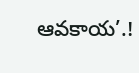ఆవకాయ’.!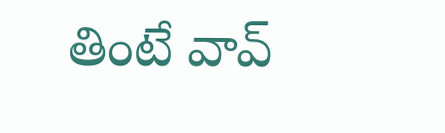తింటే వావ్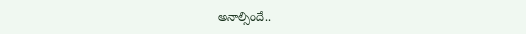అనాల్సిందే..